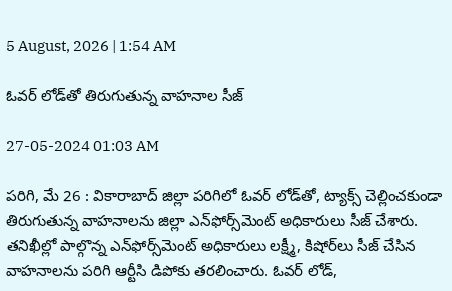5 August, 2026 | 1:54 AM

ఓవర్ లోడ్‌తో తిరుగుతున్న వాహనాల సీజ్

27-05-2024 01:03 AM

పరిగి, మే 26 : వికారాబాద్ జిల్లా పరిగిలో ఓవర్ లోడ్‌తో, ట్యాక్స్ చెల్లించకుండా తిరుగుతున్న వాహనాలను జిల్లా ఎన్‌ఫోర్స్‌మెంట్ అధికారులు సీజ్ చేశారు. తనిఖీల్లో పాల్గొన్న ఎన్‌ఫోర్స్‌మెంట్ అధికారులు లక్ష్మీ, కిషోర్‌లు సీజ్ చేసిన వాహనాలను పరిగి ఆర్టీసి డిపోకు తరలించారు. ఓవర్ లోడ్,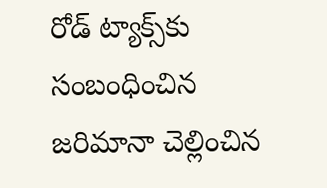రోడ్ ట్యాక్స్‌కు సంబంధించిన జరిమానా చెల్లించిన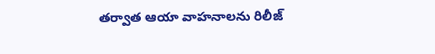తర్వాత ఆయా వాహనాలను రిలీజ్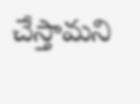చేస్తామని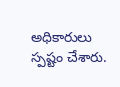అధికారులు స్పష్టం చేశారు.